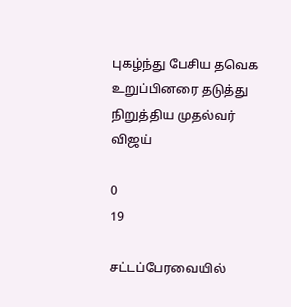புகழ்ந்து பேசிய தவெக உறுப்பினரை தடுத்து நிறுத்திய முதல்வர் விஜய்

0
19

சட்டப்பேரவையில்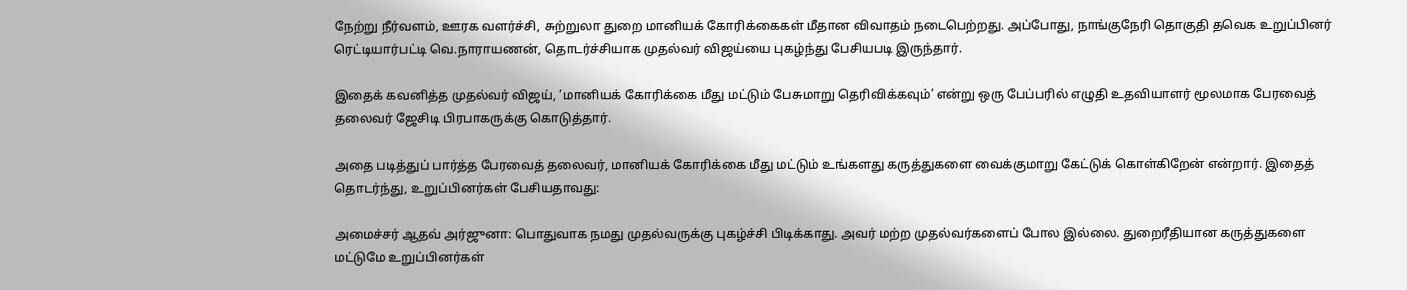நேற்று நீர்வளம், ஊரக வளர்ச்சி, சுற்றுலா துறை மானியக் கோரிக்கைகள் மீதான விவாதம் நடைபெற்றது. அப்போது, நாங்குநேரி தொகுதி தவெக உறுப்பினர் ரெட்டியார்பட்டி வெ.நாராயணன், தொடர்ச்சியாக முதல்வர் விஜய்யை புகழ்ந்து பேசியபடி இருந்தார்.

இதைக் கவனித்த முதல்வர் விஜய், ‘மானியக் கோரிக்கை மீது மட்டும் பேசுமாறு தெரிவிக்கவும்’ என்று ஒரு பேப்பரில் எழுதி உதவியாளர் மூலமாக பேரவைத் தலைவர் ஜேசிடி பிரபாகருக்கு கொடுத்தார்.

அதை படித்துப் பார்த்த பேரவைத் தலைவர், மானியக் கோரிக்கை மீது மட்டும் உங்களது கருத்துகளை வைக்குமாறு கேட்டுக் கொள்கிறேன் என்றார். இதைத் தொடர்ந்து, உறுப்பினர்கள் பேசியதாவது:

அமைச்சர் ஆதவ் அர்ஜுனா: பொதுவாக நமது முதல்வருக்கு புகழ்ச்சி பிடிக்காது. அவர் மற்ற முதல்வர்களைப் போல இல்லை. துறைரீதியான கருத்துகளை மட்டுமே உறுப்பினர்கள்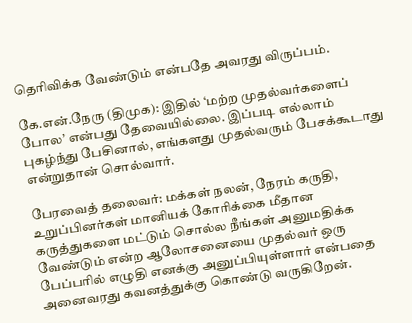தெரிவிக்க வேண்டும் என்பதே அவரது விருப்பம்.

கே.என்.நேரு (திமுக): இதில் ‘மற்ற முதல்வர்களைப் போல’ என்பது தேவையில்லை. இப்படி எல்லாம் புகழ்ந்து பேசினால், எங்களது முதல்வரும் பேசக்கூடாது என்றுதான் சொல்வார்.

பேரவைத் தலைவர்: மக்கள் நலன், நேரம் கருதி, உறுப்பினர்கள் மானியக் கோரிக்கை மீதான கருத்துகளை மட்டும் சொல்ல நீங்கள் அனுமதிக்க வேண்டும் என்ற ஆலோசனையை முதல்வர் ஒரு பேப்பரில் எழுதி எனக்கு அனுப்பியுள்ளார் என்பதை அனைவரது கவனத்துக்கு கொண்டு வருகிறேன்.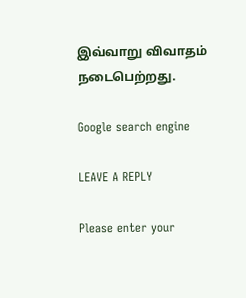இவ்வாறு விவாதம் நடைபெற்றது.

Google search engine

LEAVE A REPLY

Please enter your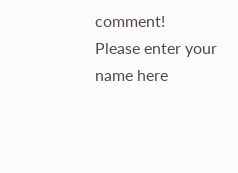comment!
Please enter your name here